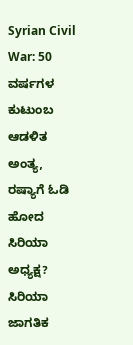Syrian Civil War: 50 ವರ್ಷಗಳ ಕುಟುಂಬ ಆಡಳಿತ ಅಂತ್ಯ, ರಷ್ಯಾಗೆ ಓಡಿ ಹೋದ ಸಿರಿಯಾ ಅಧ್ಯಕ್ಷ?
ಸಿರಿಯಾ ಜಾಗತಿಕ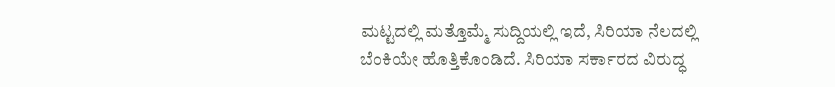ಮಟ್ಟದಲ್ಲಿ ಮತ್ತೊಮ್ಮೆ ಸುದ್ದಿಯಲ್ಲಿ ಇದೆ, ಸಿರಿಯಾ ನೆಲದಲ್ಲಿ ಬೆಂಕಿಯೇ ಹೊತ್ತಿಕೊಂಡಿದೆ. ಸಿರಿಯಾ ಸರ್ಕಾರದ ವಿರುದ್ಧ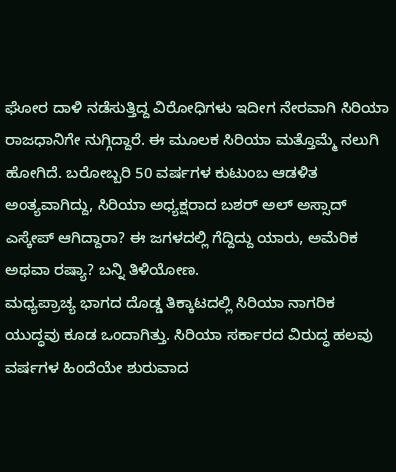ಘೋರ ದಾಳಿ ನಡೆಸುತ್ತಿದ್ದ ವಿರೋಧಿಗಳು ಇದೀಗ ನೇರವಾಗಿ ಸಿರಿಯಾ ರಾಜಧಾನಿಗೇ ನುಗ್ಗಿದ್ದಾರೆ. ಈ ಮೂಲಕ ಸಿರಿಯಾ ಮತ್ತೊಮ್ಮೆ ನಲುಗಿ ಹೋಗಿದೆ. ಬರೋಬ್ಬರಿ 50 ವರ್ಷಗಳ ಕುಟುಂಬ ಆಡಳಿತ ಅಂತ್ಯವಾಗಿದ್ದು, ಸಿರಿಯಾ ಅಧ್ಯಕ್ಷರಾದ ಬಶರ್ ಅಲ್ ಅಸ್ಸಾದ್ ಎಸ್ಕೇಪ್ ಆಗಿದ್ದಾರಾ? ಈ ಜಗಳದಲ್ಲಿ ಗೆದ್ದಿದ್ದು ಯಾರು, ಅಮೆರಿಕ ಅಥವಾ ರಷ್ಯಾ? ಬನ್ನಿ ತಿಳಿಯೋಣ.
ಮಧ್ಯಪ್ರಾಚ್ಯ ಭಾಗದ ದೊಡ್ಡ ತಿಕ್ಕಾಟದಲ್ಲಿ ಸಿರಿಯಾ ನಾಗರಿಕ ಯುದ್ಧವು ಕೂಡ ಒಂದಾಗಿತ್ತು. ಸಿರಿಯಾ ಸರ್ಕಾರದ ವಿರುದ್ಧ ಹಲವು ವರ್ಷಗಳ ಹಿಂದೆಯೇ ಶುರುವಾದ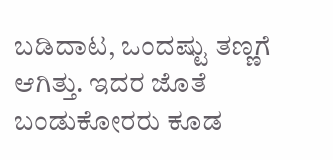ಬಡಿದಾಟ, ಒಂದಷ್ಟು ತಣ್ಣಗೆ ಆಗಿತ್ತು. ಇದರ ಜೊತೆ ಬಂಡುಕೋರರು ಕೂಡ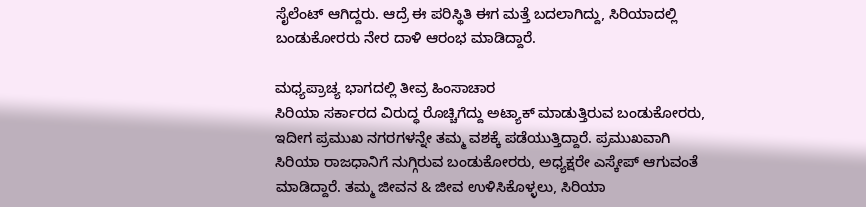ಸೈಲೆಂಟ್ ಆಗಿದ್ದರು. ಆದ್ರೆ ಈ ಪರಿಸ್ಥಿತಿ ಈಗ ಮತ್ತೆ ಬದಲಾಗಿದ್ದು, ಸಿರಿಯಾದಲ್ಲಿ ಬಂಡುಕೋರರು ನೇರ ದಾಳಿ ಆರಂಭ ಮಾಡಿದ್ದಾರೆ.

ಮಧ್ಯಪ್ರಾಚ್ಯ ಭಾಗದಲ್ಲಿ ತೀವ್ರ ಹಿಂಸಾಚಾರ
ಸಿರಿಯಾ ಸರ್ಕಾರದ ವಿರುದ್ಧ ರೊಚ್ಚಿಗೆದ್ದು ಅಟ್ಯಾಕ್ ಮಾಡುತ್ತಿರುವ ಬಂಡುಕೋರರು, ಇದೀಗ ಪ್ರಮುಖ ನಗರಗಳನ್ನೇ ತಮ್ಮ ವಶಕ್ಕೆ ಪಡೆಯುತ್ತಿದ್ದಾರೆ. ಪ್ರಮುಖವಾಗಿ ಸಿರಿಯಾ ರಾಜಧಾನಿಗೆ ನುಗ್ಗಿರುವ ಬಂಡುಕೋರರು, ಅಧ್ಯಕ್ಷರೇ ಎಸ್ಕೇಪ್ ಆಗುವಂತೆ ಮಾಡಿದ್ದಾರೆ. ತಮ್ಮ ಜೀವನ & ಜೀವ ಉಳಿಸಿಕೊಳ್ಳಲು, ಸಿರಿಯಾ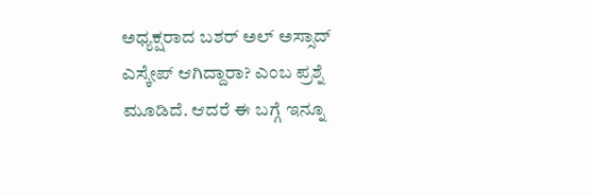ಅಧ್ಯಕ್ಷರಾದ ಬಶರ್ ಅಲ್ ಅಸ್ಸಾದ್ ಎಸ್ಕೇಪ್ ಆಗಿದ್ದಾರಾ? ಎಂಬ ಪ್ರಶ್ನೆ ಮೂಡಿದೆ. ಆದರೆ ಈ ಬಗ್ಗೆ ಇನ್ನೂ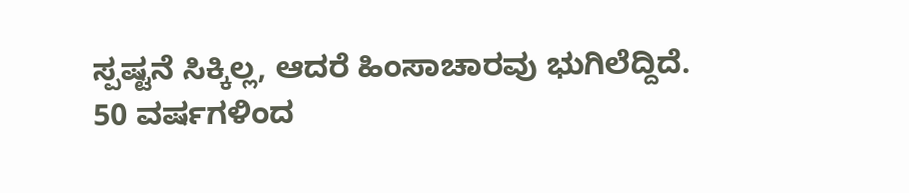ಸ್ಪಷ್ಟನೆ ಸಿಕ್ಕಿಲ್ಲ, ಆದರೆ ಹಿಂಸಾಚಾರವು ಭುಗಿಲೆದ್ದಿದೆ.
50 ವರ್ಷಗಳಿಂದ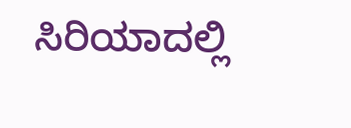ಸಿರಿಯಾದಲ್ಲಿ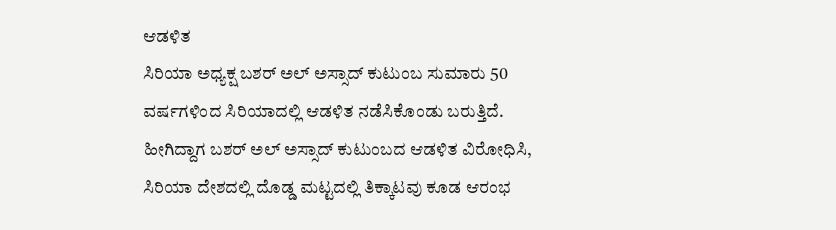ಆಡಳಿತ
ಸಿರಿಯಾ ಅಧ್ಯಕ್ಷ ಬಶರ್ ಅಲ್ ಅಸ್ಸಾದ್ ಕುಟುಂಬ ಸುಮಾರು 50 ವರ್ಷಗಳಿಂದ ಸಿರಿಯಾದಲ್ಲಿ ಆಡಳಿತ ನಡೆಸಿಕೊಂಡು ಬರುತ್ತಿದೆ. ಹೀಗಿದ್ದಾಗ ಬಶರ್ ಅಲ್ ಅಸ್ಸಾದ್ ಕುಟುಂಬದ ಆಡಳಿತ ವಿರೋಧಿಸಿ, ಸಿರಿಯಾ ದೇಶದಲ್ಲಿ ದೊಡ್ಡ ಮಟ್ಟದಲ್ಲಿ ತಿಕ್ಕಾಟವು ಕೂಡ ಆರಂಭ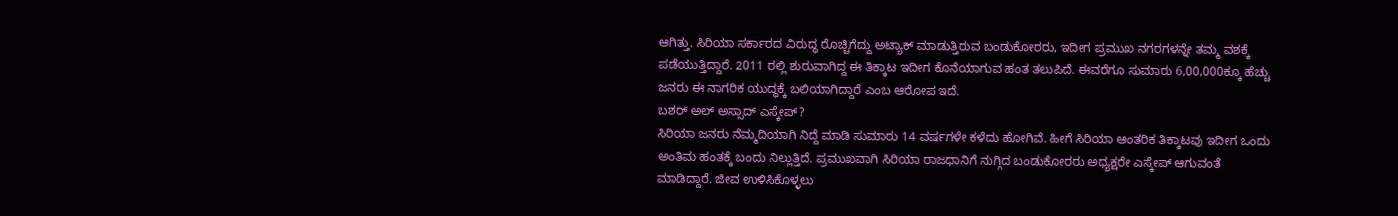ಆಗಿತ್ತು. ಸಿರಿಯಾ ಸರ್ಕಾರದ ವಿರುದ್ಧ ರೊಚ್ಚಿಗೆದ್ದು ಅಟ್ಯಾಕ್ ಮಾಡುತ್ತಿರುವ ಬಂಡುಕೋರರು, ಇದೀಗ ಪ್ರಮುಖ ನಗರಗಳನ್ನೇ ತಮ್ಮ ವಶಕ್ಕೆ ಪಡೆಯುತ್ತಿದ್ದಾರೆ. 2011 ರಲ್ಲಿ ಶುರುವಾಗಿದ್ದ ಈ ತಿಕ್ಕಾಟ ಇದೀಗ ಕೊನೆಯಾಗುವ ಹಂತ ತಲುಪಿದೆ. ಈವರೆಗೂ ಸುಮಾರು 6,00,000ಕ್ಕೂ ಹೆಚ್ಚು ಜನರು ಈ ನಾಗರಿಕ ಯುದ್ಧಕ್ಕೆ ಬಲಿಯಾಗಿದ್ದಾರೆ ಎಂಬ ಆರೋಪ ಇದೆ.
ಬಶರ್ ಅಲ್ ಅಸ್ಸಾದ್ ಎಸ್ಕೇಪ್?
ಸಿರಿಯಾ ಜನರು ನೆಮ್ಮದಿಯಾಗಿ ನಿದ್ದೆ ಮಾಡಿ ಸುಮಾರು 14 ವರ್ಷಗಳೇ ಕಳೆದು ಹೋಗಿವೆ. ಹೀಗೆ ಸಿರಿಯಾ ಆಂತರಿಕ ತಿಕ್ಕಾಟವು ಇದೀಗ ಒಂದು ಅಂತಿಮ ಹಂತಕ್ಕೆ ಬಂದು ನಿಲ್ಲುತ್ತಿದೆ. ಪ್ರಮುಖವಾಗಿ ಸಿರಿಯಾ ರಾಜಧಾನಿಗೆ ನುಗ್ಗಿದ ಬಂಡುಕೋರರು ಅಧ್ಯಕ್ಷರೇ ಎಸ್ಕೇಪ್ ಆಗುವಂತೆ ಮಾಡಿದ್ದಾರೆ. ಜೀವ ಉಳಿಸಿಕೊಳ್ಳಲು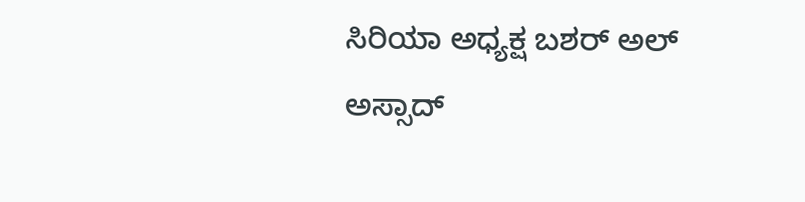ಸಿರಿಯಾ ಅಧ್ಯಕ್ಷ ಬಶರ್ ಅಲ್ ಅಸ್ಸಾದ್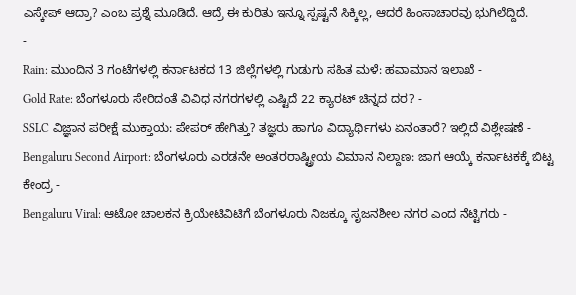ಎಸ್ಕೇಪ್ ಆದ್ರಾ? ಎಂಬ ಪ್ರಶ್ನೆ ಮೂಡಿದೆ. ಆದ್ರೆ ಈ ಕುರಿತು ಇನ್ನೂ ಸ್ಪಷ್ಟನೆ ಸಿಕ್ಕಿಲ್ಲ, ಆದರೆ ಹಿಂಸಾಚಾರವು ಭುಗಿಲೆದ್ದಿದೆ.
-
Rain: ಮುಂದಿನ 3 ಗಂಟೆಗಳಲ್ಲಿ ಕರ್ನಾಟಕದ 13 ಜಿಲ್ಲೆಗಳಲ್ಲಿ ಗುಡುಗು ಸಹಿತ ಮಳೆ: ಹವಾಮಾನ ಇಲಾಖೆ -
Gold Rate: ಬೆಂಗಳೂರು ಸೇರಿದಂತೆ ವಿವಿಧ ನಗರಗಳಲ್ಲಿ ಎಷ್ಟಿದೆ 22 ಕ್ಯಾರಟ್ ಚಿನ್ನದ ದರ? -
SSLC ವಿಜ್ಞಾನ ಪರೀಕ್ಷೆ ಮುಕ್ತಾಯ: ಪೇಪರ್ ಹೇಗಿತ್ತು? ತಜ್ಞರು ಹಾಗೂ ವಿದ್ಯಾರ್ಥಿಗಳು ಏನಂತಾರೆ? ಇಲ್ಲಿದೆ ವಿಶ್ಲೇಷಣೆ -
Bengaluru Second Airport: ಬೆಂಗಳೂರು ಎರಡನೇ ಅಂತರರಾಷ್ಟ್ರೀಯ ವಿಮಾನ ನಿಲ್ದಾಣ: ಜಾಗ ಆಯ್ಕೆ ಕರ್ನಾಟಕಕ್ಕೆ ಬಿಟ್ಟ ಕೇಂದ್ರ -
Bengaluru Viral: ಆಟೋ ಚಾಲಕನ ಕ್ರಿಯೇಟಿವಿಟಿಗೆ ಬೆಂಗಳೂರು ನಿಜಕ್ಕೂ ಸೃಜನಶೀಲ ನಗರ ಎಂದ ನೆಟ್ಟಿಗರು -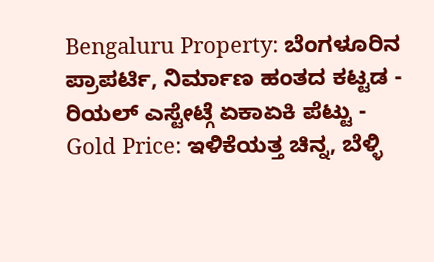Bengaluru Property: ಬೆಂಗಳೂರಿನ ಪ್ರಾಪರ್ಟಿ, ನಿರ್ಮಾಣ ಹಂತದ ಕಟ್ಟಡ - ರಿಯಲ್ ಎಸ್ಟೇಟ್ಗೆ ಏಕಾಏಕಿ ಪೆಟ್ಟು -
Gold Price: ಇಳಿಕೆಯತ್ತ ಚಿನ್ನ, ಬೆಳ್ಳಿ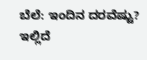ಬೆಲೆ: ಇಂದಿನ ದರವೆಷ್ಟು? ಇಲ್ಲಿದೆ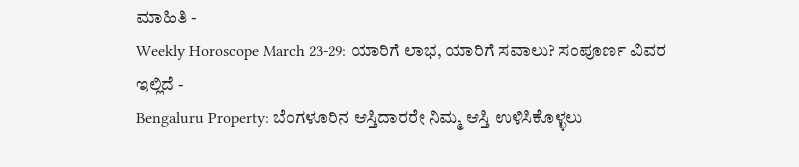ಮಾಹಿತಿ -
Weekly Horoscope March 23-29: ಯಾರಿಗೆ ಲಾಭ, ಯಾರಿಗೆ ಸವಾಲು? ಸಂಪೂರ್ಣ ವಿವರ ಇಲ್ಲಿದೆ -
Bengaluru Property: ಬೆಂಗಳೂರಿನ ಆಸ್ತಿದಾರರೇ ನಿಮ್ಮ ಆಸ್ತಿ ಉಳಿಸಿಕೊಳ್ಳಲು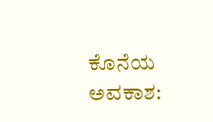ಕೊನೆಯ ಅವಕಾಶ: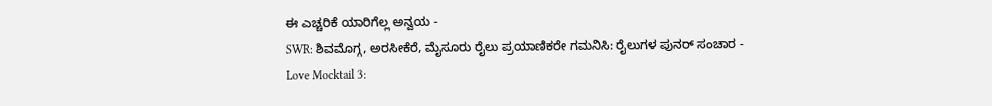ಈ ಎಚ್ಚರಿಕೆ ಯಾರಿಗೆಲ್ಲ ಅನ್ವಯ -
SWR: ಶಿವಮೊಗ್ಗ, ಅರಸೀಕೆರೆ, ಮೈಸೂರು ರೈಲು ಪ್ರಯಾಣಿಕರೇ ಗಮನಿಸಿ: ರೈಲುಗಳ ಪುನರ್ ಸಂಚಾರ -
Love Mocktail 3: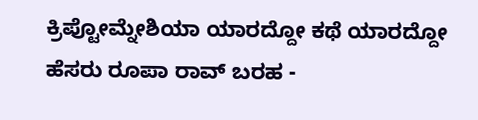ಕ್ರಿಪ್ಟೋಮ್ನೇಶಿಯಾ ಯಾರದ್ದೋ ಕಥೆ ಯಾರದ್ದೋ ಹೆಸರು ರೂಪಾ ರಾವ್ ಬರಹ -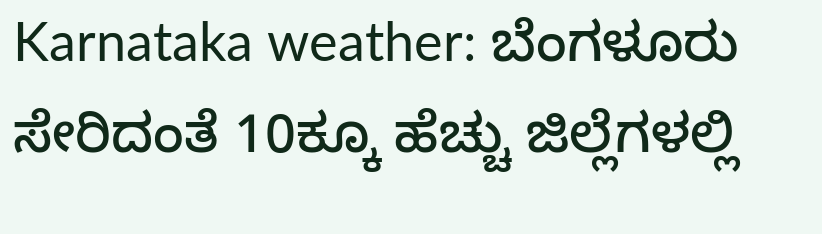Karnataka weather: ಬೆಂಗಳೂರು ಸೇರಿದಂತೆ 10ಕ್ಕೂ ಹೆಚ್ಚು ಜಿಲ್ಲೆಗಳಲ್ಲಿ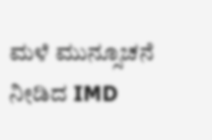ಮಳೆ ಮುನ್ಸೂಚನೆ ನೀಡಿದ IMD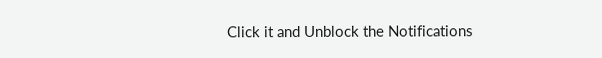Click it and Unblock the Notifications